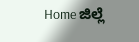Home ಜಿಲ್ಲೆ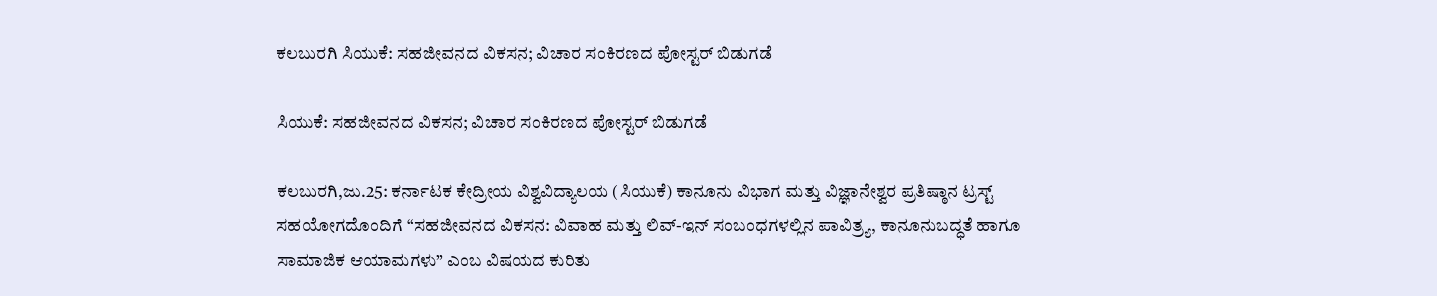ಕಲಬುರಗಿ ಸಿಯುಕೆ: ಸಹಜೀವನದ ವಿಕಸನ; ವಿಚಾರ ಸಂಕಿರಣದ ಪೋಸ್ಟರ್ ಬಿಡುಗಡೆ

ಸಿಯುಕೆ: ಸಹಜೀವನದ ವಿಕಸನ; ವಿಚಾರ ಸಂಕಿರಣದ ಪೋಸ್ಟರ್ ಬಿಡುಗಡೆ

ಕಲಬುರಗಿ,ಜು.25: ಕರ್ನಾಟಕ ಕೇದ್ರೀಯ ವಿಶ್ವವಿದ್ಯಾಲಯ (ಸಿಯುಕೆ) ಕಾನೂನು ವಿಭಾಗ ಮತ್ತು ವಿಜ್ಞಾನೇಶ್ವರ ಪ್ರತಿಷ್ಠಾನ ಟ್ರಸ್ಟ್ ಸಹಯೋಗದೊಂದಿಗೆ “ಸಹಜೀವನದ ವಿಕಸನ: ವಿವಾಹ ಮತ್ತು ಲಿವ್-ಇನ್ ಸಂಬಂಧಗಳಲ್ಲಿನ ಪಾವಿತ್ರ್ಯ, ಕಾನೂನುಬದ್ಧತೆ ಹಾಗೂ ಸಾಮಾಜಿಕ ಆಯಾಮಗಳು” ಎಂಬ ವಿಷಯದ ಕುರಿತು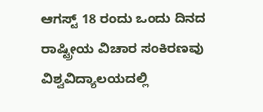ಆಗಸ್ಟ್ 18 ರಂದು ಒಂದು ದಿನದ ರಾಷ್ಟ್ರೀಯ ವಿಚಾರ ಸಂಕಿರಣವು ವಿಶ್ವವಿದ್ಯಾಲಯದಲ್ಲಿ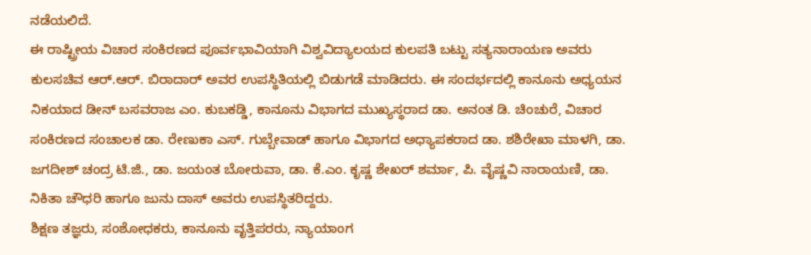ನಡೆಯಲಿದೆ.
ಈ ರಾಷ್ಟ್ರೀಯ ವಿಚಾರ ಸಂಕಿರಣದ ಪೂರ್ವಭಾವಿಯಾಗಿ ವಿಶ್ವವಿದ್ಯಾಲಯದ ಕುಲಪತಿ ಬಟ್ಟು ಸತ್ಯನಾರಾಯಣ ಅವರು ಕುಲಸಚಿವ ಆರ್.ಆರ್. ಬಿರಾದಾರ್ ಅವರ ಉಪಸ್ಥಿತಿಯಲ್ಲಿ ಬಿಡುಗಡೆ ಮಾಡಿದರು. ಈ ಸಂದರ್ಭದಲ್ಲಿ ಕಾನೂನು ಅಧ್ಯಯನ ನಿಕಯಾದ ಡೀನ್ ಬಸವರಾಜ ಎಂ. ಕುಬಕಡ್ಡಿ, ಕಾನೂನು ವಿಭಾಗದ ಮುಖ್ಯಸ್ಥರಾದ ಡಾ. ಅನಂತ ಡಿ. ಚಿಂಚುರೆ, ವಿಚಾರ ಸಂಕಿರಣದ ಸಂಚಾಲಕ ಡಾ. ರೇಣುಕಾ ಎಸ್. ಗುಬ್ಬೇವಾಡ್ ಹಾಗೂ ವಿಭಾಗದ ಅಧ್ಯಾಪಕರಾದ ಡಾ. ಶಶಿರೇಖಾ ಮಾಳಗಿ, ಡಾ. ಜಗದೀಶ್ ಚಂದ್ರ ಟಿ.ಜಿ., ಡಾ. ಜಯಂತ ಬೋರುವಾ, ಡಾ. ಕೆ.ಎಂ. ಕೃಷ್ಣ ಶೇಖರ್ ಶರ್ಮಾ, ಪಿ. ವೈಷ್ಣವಿ ನಾರಾಯಣಿ, ಡಾ. ನಿಕಿತಾ ಚೌಧರಿ ಹಾಗೂ ಜುನು ದಾಸ್ ಅವರು ಉಪಸ್ಥಿತರಿದ್ದರು.
ಶಿಕ್ಷಣ ತಜ್ಞರು, ಸಂಶೋಧಕರು, ಕಾನೂನು ವೃತ್ತಿಪರರು, ನ್ಯಾಯಾಂಗ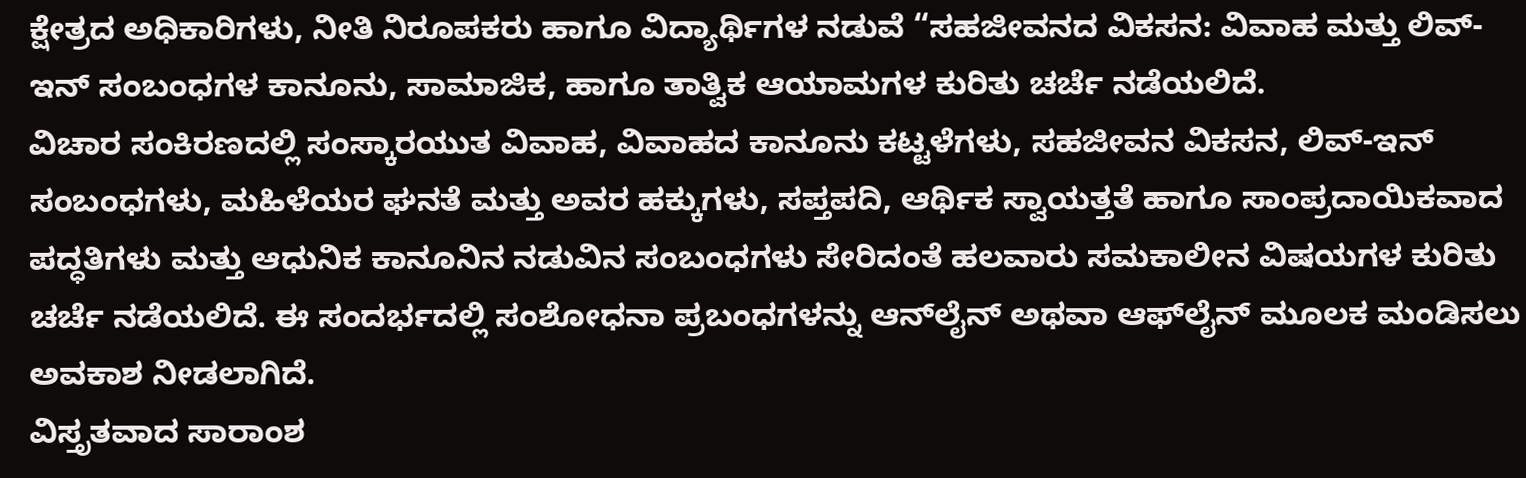ಕ್ಷೇತ್ರದ ಅಧಿಕಾರಿಗಳು, ನೀತಿ ನಿರೂಪಕರು ಹಾಗೂ ವಿದ್ಯಾರ್ಥಿಗಳ ನಡುವೆ “ಸಹಜೀವನದ ವಿಕಸನ: ವಿವಾಹ ಮತ್ತು ಲಿವ್-ಇನ್ ಸಂಬಂಧಗಳ ಕಾನೂನು, ಸಾಮಾಜಿಕ, ಹಾಗೂ ತಾತ್ವಿಕ ಆಯಾಮಗಳ ಕುರಿತು ಚರ್ಚೆ ನಡೆಯಲಿದೆ.
ವಿಚಾರ ಸಂಕಿರಣದಲ್ಲಿ ಸಂಸ್ಕಾರಯುತ ವಿವಾಹ, ವಿವಾಹದ ಕಾನೂನು ಕಟ್ಟಳೆಗಳು, ಸಹಜೀವನ ವಿಕಸನ, ಲಿವ್-ಇನ್ ಸಂಬಂಧಗಳು, ಮಹಿಳೆಯರ ಘನತೆ ಮತ್ತು ಅವರ ಹಕ್ಕುಗಳು, ಸಪ್ತಪದಿ, ಆರ್ಥಿಕ ಸ್ವಾಯತ್ತತೆ ಹಾಗೂ ಸಾಂಪ್ರದಾಯಿಕವಾದ ಪದ್ಧತಿಗಳು ಮತ್ತು ಆಧುನಿಕ ಕಾನೂನಿನ ನಡುವಿನ ಸಂಬಂಧಗಳು ಸೇರಿದಂತೆ ಹಲವಾರು ಸಮಕಾಲೀನ ವಿಷಯಗಳ ಕುರಿತು ಚರ್ಚೆ ನಡೆಯಲಿದೆ. ಈ ಸಂದರ್ಭದಲ್ಲಿ ಸಂಶೋಧನಾ ಪ್ರಬಂಧಗಳನ್ನು ಆನ್‍ಲೈನ್ ಅಥವಾ ಆಫ್‍ಲೈನ್ ಮೂಲಕ ಮಂಡಿಸಲು ಅವಕಾಶ ನೀಡಲಾಗಿದೆ.
ವಿಸ್ತೃತವಾದ ಸಾರಾಂಶ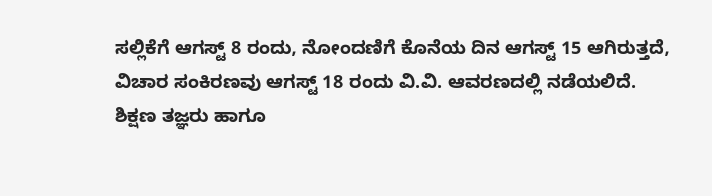ಸಲ್ಲಿಕೆಗೆ ಆಗಸ್ಟ್ 8 ರಂದು, ನೋಂದಣಿಗೆ ಕೊನೆಯ ದಿನ ಆಗಸ್ಟ್ 15 ಆಗಿರುತ್ತದೆ, ವಿಚಾರ ಸಂಕಿರಣವು ಆಗಸ್ಟ್ 18 ರಂದು ವಿ.ವಿ. ಆವರಣದಲ್ಲಿ ನಡೆಯಲಿದೆ.
ಶಿಕ್ಷಣ ತಜ್ಞರು ಹಾಗೂ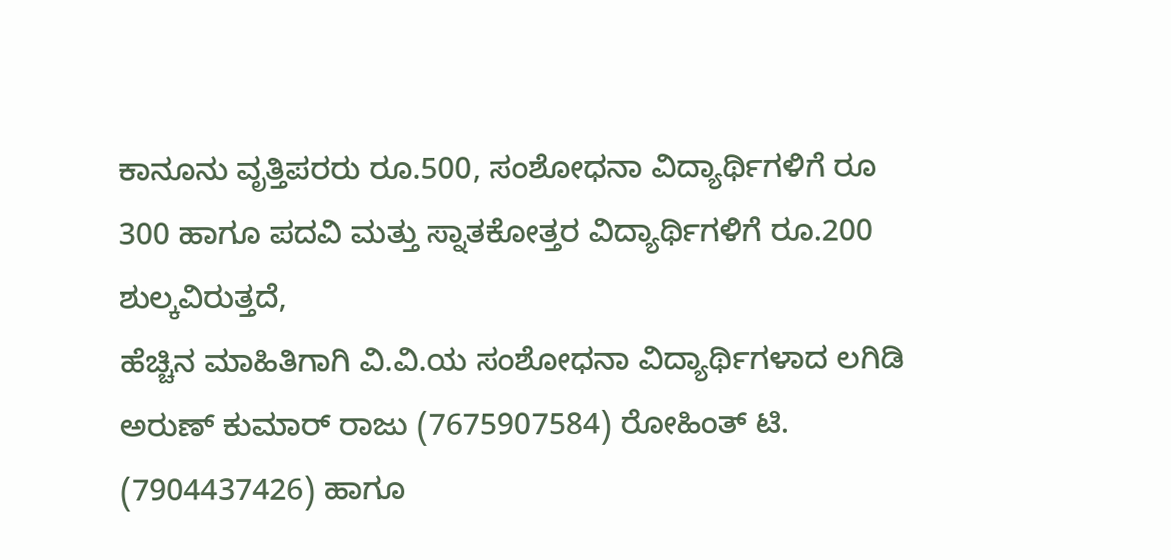ಕಾನೂನು ವೃತ್ತಿಪರರು ರೂ.500, ಸಂಶೋಧನಾ ವಿದ್ಯಾರ್ಥಿಗಳಿಗೆ ರೂ 300 ಹಾಗೂ ಪದವಿ ಮತ್ತು ಸ್ನಾತಕೋತ್ತರ ವಿದ್ಯಾರ್ಥಿಗಳಿಗೆ ರೂ.200 ಶುಲ್ಕವಿರುತ್ತದೆ,
ಹೆಚ್ಚಿನ ಮಾಹಿತಿಗಾಗಿ ವಿ.ವಿ.ಯ ಸಂಶೋಧನಾ ವಿದ್ಯಾರ್ಥಿಗಳಾದ ಲಗಿಡಿ ಅರುಣ್ ಕುಮಾರ್ ರಾಜು (7675907584) ರೋಹಿಂತ್ ಟಿ. (7904437426) ಹಾಗೂ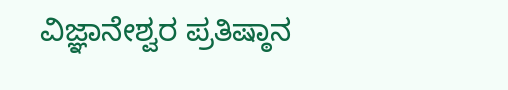ವಿಜ್ಞಾನೇಶ್ವರ ಪ್ರತಿಷ್ಠಾನ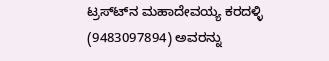ಟ್ರಸ್ಟ್‍ನ ಮಹಾದೇವಯ್ಯ ಕರದಳ್ಳಿ (9483097894) ಅವರನ್ನು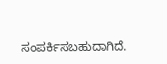ಸಂಪರ್ಕಿಸಬಹುದಾಗಿದೆ.